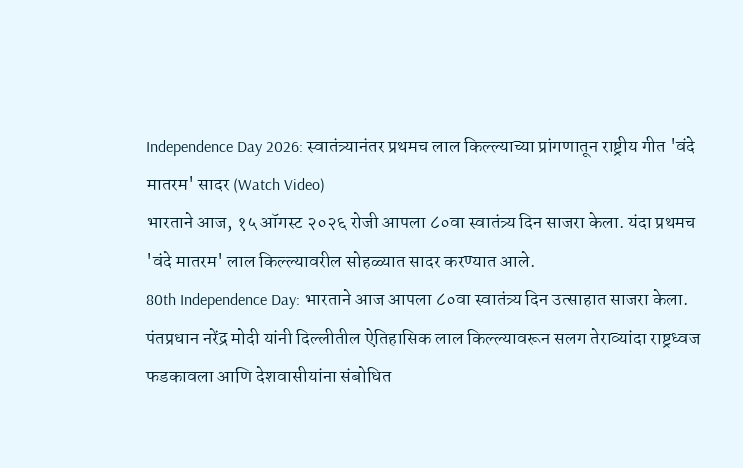Independence Day 2026: स्वातंत्र्यानंतर प्रथमच लाल किल्ल्याच्या प्रांगणातून राष्ट्रीय गीत 'वंदे मातरम' सादर (Watch Video)
भारताने आज, १५ ऑगस्ट २०२६ रोजी आपला ८०वा स्वातंत्र्य दिन साजरा केला. यंदा प्रथमच 'वंदे मातरम' लाल किल्ल्यावरील सोहळ्यात सादर करण्यात आले.
80th Independence Day: भारताने आज आपला ८०वा स्वातंत्र्य दिन उत्साहात साजरा केला. पंतप्रधान नरेंद्र मोदी यांनी दिल्लीतील ऐतिहासिक लाल किल्ल्यावरून सलग तेराव्यांदा राष्ट्रध्वज फडकावला आणि देशवासीयांना संबोधित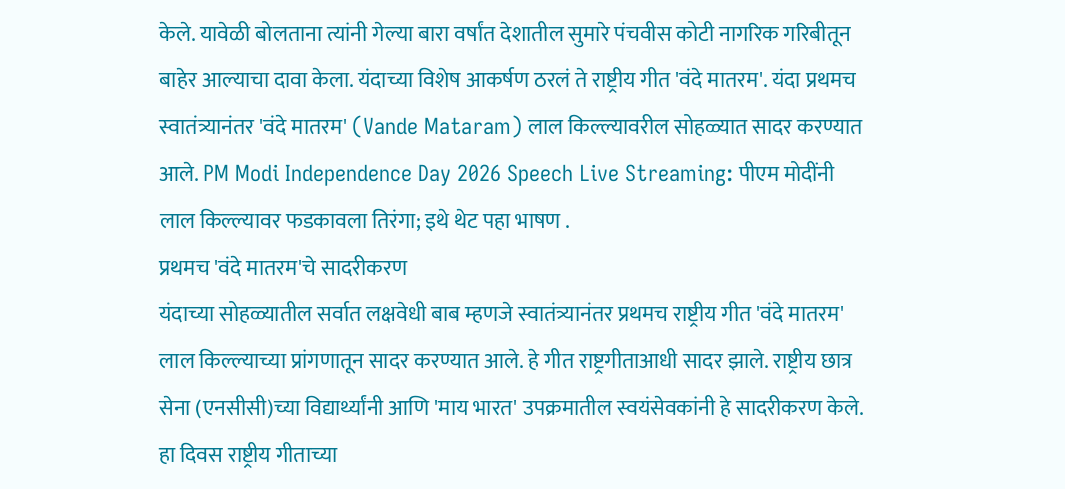केले. यावेळी बोलताना त्यांनी गेल्या बारा वर्षांत देशातील सुमारे पंचवीस कोटी नागरिक गरिबीतून बाहेर आल्याचा दावा केला. यंदाच्या विशेष आकर्षण ठरलं ते राष्ट्रीय गीत 'वंदे मातरम'. यंदा प्रथमच स्वातंत्र्यानंतर 'वंदे मातरम' (Vande Mataram) लाल किल्ल्यावरील सोहळ्यात सादर करण्यात आले. PM Modi Independence Day 2026 Speech Live Streaming: पीएम मोदींनी लाल किल्ल्यावर फडकावला तिरंगा; इथे थेट पहा भाषण .
प्रथमच 'वंदे मातरम'चे सादरीकरण
यंदाच्या सोहळ्यातील सर्वात लक्षवेधी बाब म्हणजे स्वातंत्र्यानंतर प्रथमच राष्ट्रीय गीत 'वंदे मातरम' लाल किल्ल्याच्या प्रांगणातून सादर करण्यात आले. हे गीत राष्ट्रगीताआधी सादर झाले. राष्ट्रीय छात्र सेना (एनसीसी)च्या विद्यार्थ्यांनी आणि 'माय भारत' उपक्रमातील स्वयंसेवकांनी हे सादरीकरण केले. हा दिवस राष्ट्रीय गीताच्या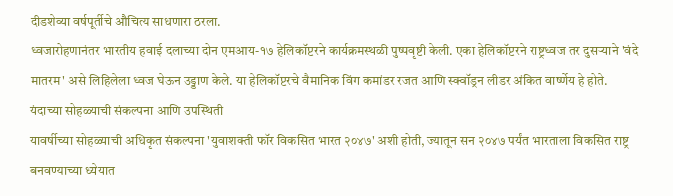दीडशेव्या वर्षपूर्तीचे औचित्य साधणारा ठरला.
ध्वजारोहणानंतर भारतीय हवाई दलाच्या दोन एमआय-१७ हेलिकॉप्टरने कार्यक्रमस्थळी पुष्पवृष्टी केली. एका हेलिकॉप्टरने राष्ट्रध्वज तर दुसऱ्याने 'वंदे मातरम' असे लिहिलेला ध्वज घेऊन उड्डाण केले. या हेलिकॉप्टरचे वैमानिक विंग कमांडर रजत आणि स्क्वॉड्रन लीडर अंकित वार्ष्णेय हे होते.
यंदाच्या सोहळ्याची संकल्पना आणि उपस्थिती
यावर्षीच्या सोहळ्याची अधिकृत संकल्पना 'युवाशक्ती फॉर विकसित भारत २०४७' अशी होती, ज्यातून सन २०४७ पर्यंत भारताला विकसित राष्ट्र बनवण्याच्या ध्येयात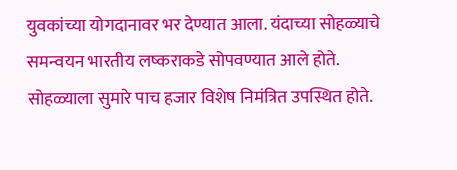युवकांच्या योगदानावर भर देण्यात आला. यंदाच्या सोहळ्याचे समन्वयन भारतीय लष्कराकडे सोपवण्यात आले होते.
सोहळ्याला सुमारे पाच हजार विशेष निमंत्रित उपस्थित होते.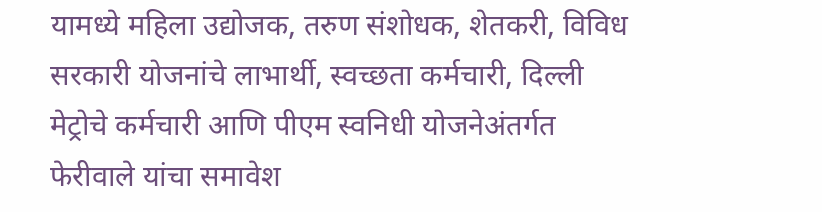यामध्ये महिला उद्योजक, तरुण संशोधक, शेतकरी, विविध सरकारी योजनांचे लाभार्थी, स्वच्छता कर्मचारी, दिल्ली मेट्रोचे कर्मचारी आणि पीएम स्वनिधी योजनेअंतर्गत फेरीवाले यांचा समावेश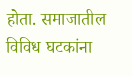होता. समाजातील विविध घटकांना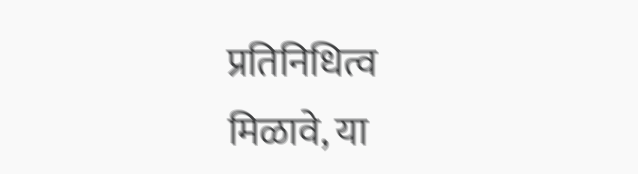प्रतिनिधित्व मिळावे, या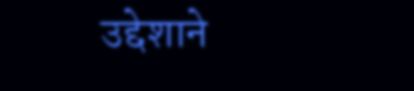उद्देशाने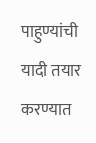पाहुण्यांची यादी तयार करण्यात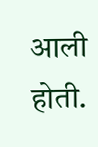आली होती.